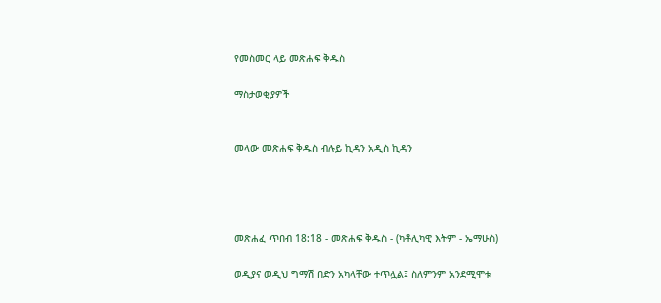የመስመር ላይ መጽሐፍ ቅዱስ

ማስታወቂያዎች


መላው መጽሐፍ ቅዱስ ብሉይ ኪዳን አዲስ ኪዳን




መጽሐፈ ጥበብ 18:18 - መጽሐፍ ቅዱስ - (ካቶሊካዊ እትም - ኤማሁስ)

ወዲያና ወዲህ ግማሽ በድን አካላቸው ተጥሏል፤ ስለምንም አንደሚሞቱ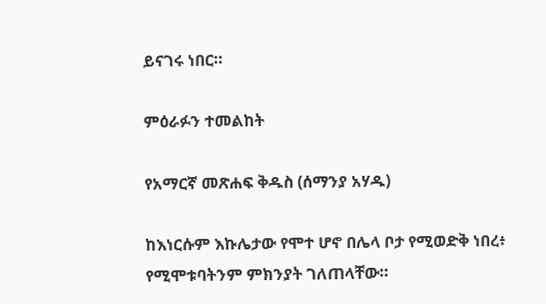ይናገሩ ነበር።

ምዕራፉን ተመልከት

የአማርኛ መጽሐፍ ቅዱስ (ሰማንያ አሃዱ)

ከእነርሱም እኩሌታው የሞተ ሆኖ በሌላ ቦታ የሚወድቅ ነበረ፥ የሚሞቱባትንም ምክንያት ገለጠላቸው።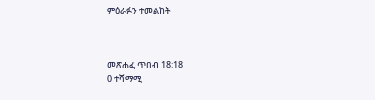ምዕራፉን ተመልከት



መጽሐፈ ጥበብ 18:18
0 ተሻማሚ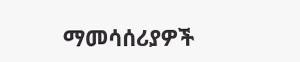ማመሳሰሪያዎች